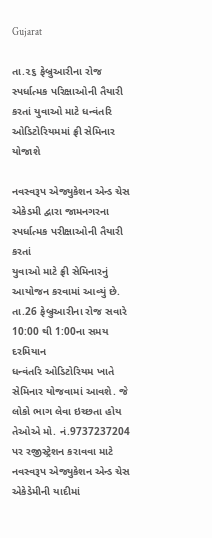Gujarat

તા.૨૬ ફેબ્રુઆરીના રોજ સ્પર્ધાત્મક પરિક્ષાઓની તૈયારી કરતાં યુવાઓ માટે ધન્વંતરિ ઓડિટોરિયમમાં ફ્રી સેમિનાર યોજાશે

નવસ્વરૂપ એજ્યુકેશન એન્ડ ચેસ એકેડમી દ્વારા જામનગરના સ્પર્ધાત્મક પરીક્ષાઓની તૈયારી કરતાં
યુવાઓ માટે ફ્રી સેમિનારનું આયોજન કરવામાં આવ્યું છે. તા.26 ફેબ્રુઆરીના રોજ સવારે 10:00 થી 1:00ના સમય દરમિયાન
ધન્વંતરિ ઓડિટોરિયમ ખાતે સેમિનાર યોજવામાં આવશે. જે લોકો ભાગ લેવા ઇચ્છતા હોય તેઓએ મો. નં.9737237204
પર રજીસ્ટ્રેશન કરાવવા માટે નવસ્વરૂપ એજ્યુકેશન એન્ડ ચેસ એકેડેમીની યાદીમાં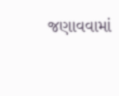જણાવવામાં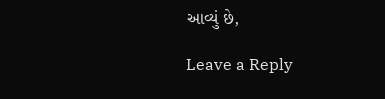આવ્યું છે,

Leave a Reply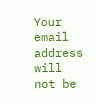Your email address will not be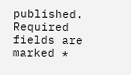published. Required fields are marked *